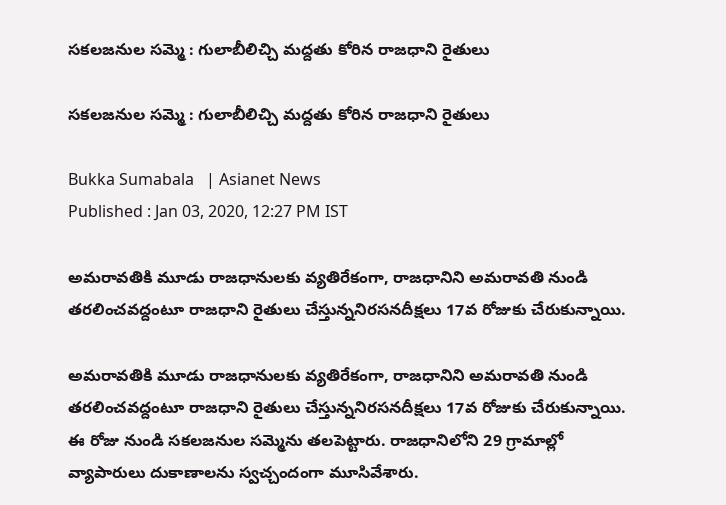సకలజనుల సమ్మె : గులాబీలిచ్చి మద్దతు కోరిన రాజధాని రైతులు

సకలజనుల సమ్మె : గులాబీలిచ్చి మద్దతు కోరిన రాజధాని రైతులు

Bukka Sumabala   | Asianet News
Published : Jan 03, 2020, 12:27 PM IST

అమరావతికి మూడు రాజధానులకు వ్యతిరేకంగా, రాజధానిని అమరావతి నుండి తరలించవద్దంటూ రాజధాని రైతులు చేస్తున్ననిరసనదీక్షలు 17వ రోజుకు చేరుకున్నాయి.

అమరావతికి మూడు రాజధానులకు వ్యతిరేకంగా, రాజధానిని అమరావతి నుండి తరలించవద్దంటూ రాజధాని రైతులు చేస్తున్ననిరసనదీక్షలు 17వ రోజుకు చేరుకున్నాయి. ఈ రోజు నుండి సకలజనుల సమ్మెను తలపెట్టారు. రాజధానిలోని 29 గ్రామాల్లో వ్యాపారులు దుకాణాలను స్వచ్చందంగా మూసివేశారు.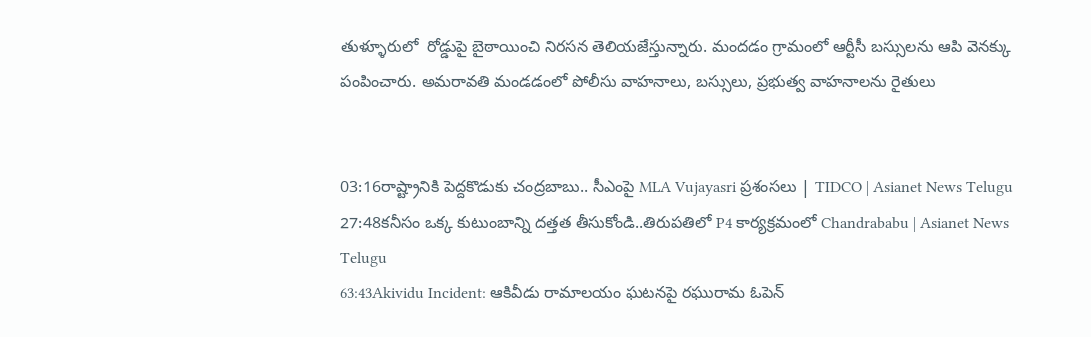తుళ్ళూరులో  రోడ్డుపై బైఠాయించి నిరసన తెలియజేస్తున్నారు. మందడం గ్రామంలో ఆర్టీసీ బస్సులను ఆపి వెనక్కు పంపించారు. అమరావతి మండడంలో పోలీసు వాహనాలు, బస్సులు, ప్రభుత్వ వాహనాలను రైతులు


03:16రాష్ట్రానికి పెద్దకొడుకు చంద్రబాబు.. సీఎంపై MLA Vujayasri ప్రశంసలు | TIDCO | Asianet News Telugu
27:48కనీసం ఒక్క కుటుంబాన్ని దత్తత తీసుకోండి..తిరుపతిలో P4 కార్యక్రమంలో Chandrababu | Asianet News Telugu
63:43Akividu Incident: ఆకివీడు రామాలయం ఘటనపై రఘురామ ఓపెన్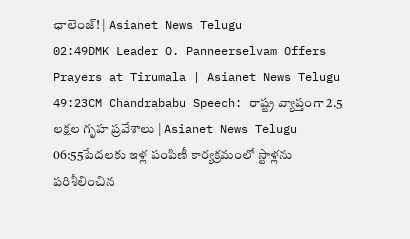ఛాలెంజ్! | Asianet News Telugu
02:49DMK Leader O. Panneerselvam Offers Prayers at Tirumala | Asianet News Telugu
49:23CM Chandrababu Speech: రాష్ట్ర వ్యాప్తంగా 2.5 లక్షల గృహ ప్రవేశాలు | Asianet News Telugu
06:55పేదలకు ఇళ్ల పంపిణీ కార్యక్రమంలో స్టాళ్లను పరిశీలించిన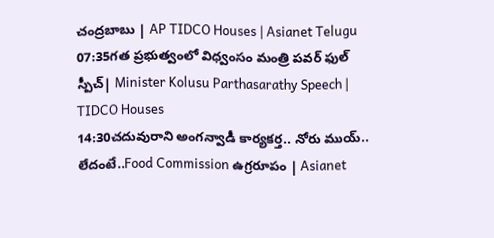చంద్రబాబు | AP TIDCO Houses | Asianet Telugu
07:35గత ప్రభుత్వంలో విధ్వంసం మంత్రి పవర్ ఫుల్ స్పీచ్| Minister Kolusu Parthasarathy Speech | TIDCO Houses
14:30చదువురాని అంగన్వాడీ కార్యకర్త.. నోరు ముయ్.. లేదంటే..Food Commission ఉగ్రరూపం | Asianet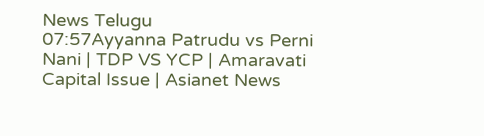News Telugu
07:57Ayyanna Patrudu vs Perni Nani | TDP VS YCP | Amaravati Capital Issue | Asianet News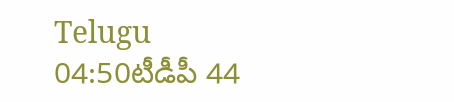Telugu
04:50టీడీపీ 44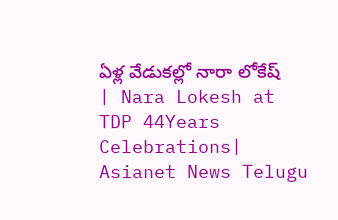ఏళ్ల వేడుకల్లో నారా లోకేష్ | Nara Lokesh at TDP 44Years Celebrations| Asianet News Telugu